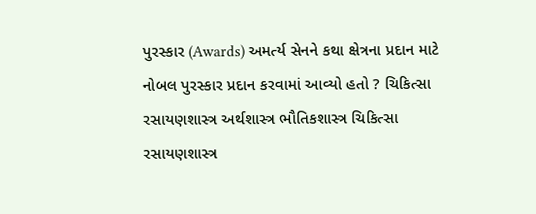પુરસ્કાર (Awards) અમર્ત્ય સેનને કથા ક્ષેત્રના પ્રદાન માટે નોબલ પુરસ્કાર પ્રદાન કરવામાં આવ્યો હતો ? ચિકિત્સા રસાયણશાસ્ત્ર અર્થશાસ્ત્ર ભૌતિકશાસ્ત્ર ચિકિત્સા રસાયણશાસ્ત્ર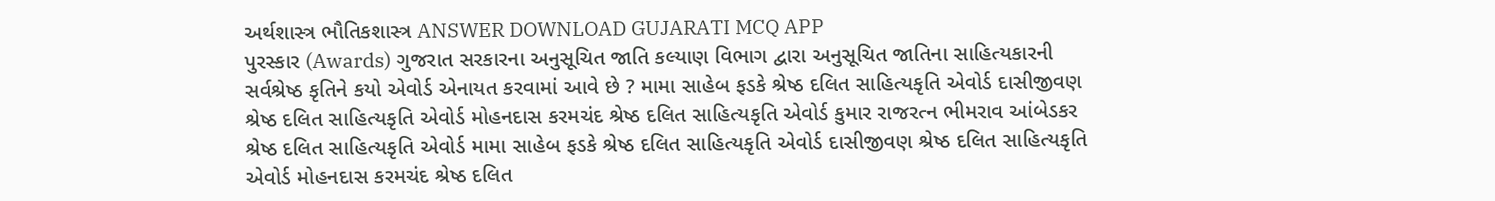અર્થશાસ્ત્ર ભૌતિકશાસ્ત્ર ANSWER DOWNLOAD GUJARATI MCQ APP
પુરસ્કાર (Awards) ગુજરાત સરકારના અનુસૂચિત જાતિ કલ્યાણ વિભાગ દ્વારા અનુસૂચિત જાતિના સાહિત્યકારની સર્વશ્રેષ્ઠ કૃતિને કયો એવોર્ડ એનાયત કરવામાં આવે છે ? મામા સાહેબ ફડકે શ્રેષ્ઠ દલિત સાહિત્યકૃતિ એવોર્ડ દાસીજીવણ શ્રેષ્ઠ દલિત સાહિત્યકૃતિ એવોર્ડ મોહનદાસ કરમચંદ શ્રેષ્ઠ દલિત સાહિત્યકૃતિ એવોર્ડ કુમાર રાજરત્ન ભીમરાવ આંબેડકર શ્રેષ્ઠ દલિત સાહિત્યકૃતિ એવોર્ડ મામા સાહેબ ફડકે શ્રેષ્ઠ દલિત સાહિત્યકૃતિ એવોર્ડ દાસીજીવણ શ્રેષ્ઠ દલિત સાહિત્યકૃતિ એવોર્ડ મોહનદાસ કરમચંદ શ્રેષ્ઠ દલિત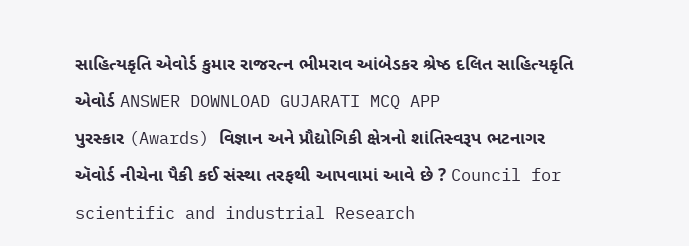સાહિત્યકૃતિ એવોર્ડ કુમાર રાજરત્ન ભીમરાવ આંબેડકર શ્રેષ્ઠ દલિત સાહિત્યકૃતિ એવોર્ડ ANSWER DOWNLOAD GUJARATI MCQ APP
પુરસ્કાર (Awards) વિજ્ઞાન અને પ્રૌદ્યોગિકી ક્ષેત્રનો શાંતિસ્વરૂપ ભટનાગર ઍવોર્ડ નીચેના પૈકી કઈ સંસ્થા તરફથી આપવામાં આવે છે ? Council for scientific and industrial Research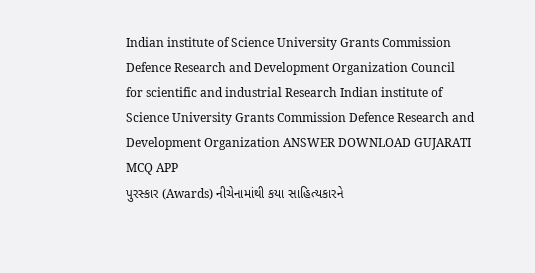Indian institute of Science University Grants Commission Defence Research and Development Organization Council for scientific and industrial Research Indian institute of Science University Grants Commission Defence Research and Development Organization ANSWER DOWNLOAD GUJARATI MCQ APP
પુરસ્કાર (Awards) નીચેનામાંથી કયા સાહિત્યકારને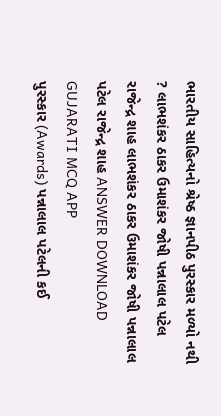ભારતીય સાહિત્યનો શ્રેષ્ઠ જ્ઞાનપીઠ પુરસ્કાર મળ્યો નથી ? લાભશંકર ઠાકર ઉમાશંકર જોષી પન્નાલાલ પટેલ રાજેન્દ્ર શાહ લાભશંકર ઠાકર ઉમાશંકર જોષી પન્નાલાલ પટેલ રાજેન્દ્ર શાહ ANSWER DOWNLOAD GUJARATI MCQ APP
પુરસ્કાર (Awards) પન્નાલાલ પટેલની કઈ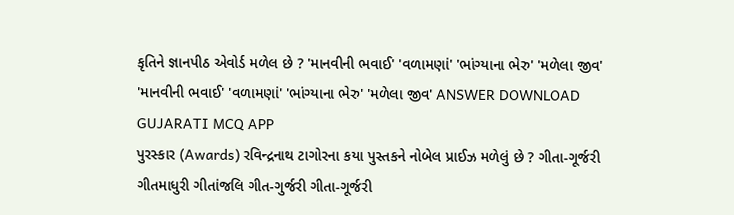કૃતિને જ્ઞાનપીઠ એવોર્ડ મળેલ છે ? 'માનવીની ભવાઈ' 'વળામણાં' 'ભાંગ્યાના ભેરુ' 'મળેલા જીવ' 'માનવીની ભવાઈ' 'વળામણાં' 'ભાંગ્યાના ભેરુ' 'મળેલા જીવ' ANSWER DOWNLOAD GUJARATI MCQ APP
પુરસ્કાર (Awards) રવિન્દ્રનાથ ટાગોરના કયા પુસ્તકને નોબેલ પ્રાઈઝ મળેલું છે ? ગીતા-ગૂર્જરી ગીતમાધુરી ગીતાંજલિ ગીત-ગુર્જરી ગીતા-ગૂર્જરી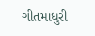ગીતમાધુરી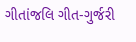ગીતાંજલિ ગીત-ગુર્જરી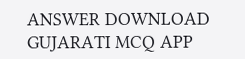ANSWER DOWNLOAD GUJARATI MCQ APP